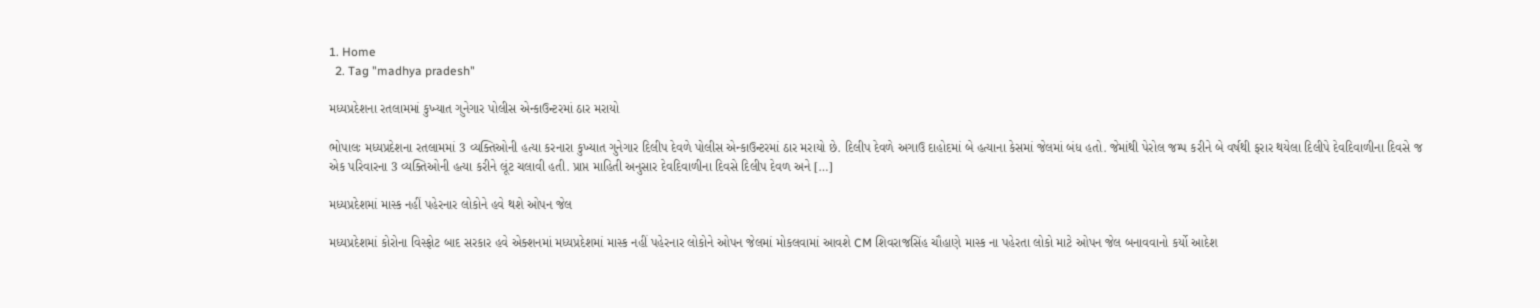1. Home
  2. Tag "madhya pradesh"

મધ્યપ્રદેશના રતલામમાં કુખ્યાત ગુનેગાર પોલીસ એન્કાઉન્ટરમાં ઠાર મરાયો

ભોપાલઃ મધ્યપ્રદેશના રતલામમાં 3 વ્યક્તિઓની હત્યા કરનારા કુખ્યાત ગુનેગાર દિલીપ દેવળે પોલીસ એન્કાઉન્ટરમાં ઠાર મરાયો છે. દિલીપ દેવળે અગાઉ દાહોદમાં બે હત્યાના કેસમાં જેલમાં બંધ હતો. જેમાંથી પેરોલ જમ્પ કરીને બે વર્ષથી ફરાર થયેલા દિલીપે દેવદિવાળીના દિવસે જ એક પરિવારના 3 વ્યક્તિઓની હત્યા કરીને લૂંટ ચલાવી હતી. પ્રાપ્ત માહિતી અનુસાર દેવદિવાળીના દિવસે દિલીપ દેવળ અને […]

મધ્યપ્રદેશમાં માસ્ક નહીં પહેરનાર લોકોને હવે થશે ઓપન જેલ

મધ્યપ્રદેશમાં કોરોના વિસ્ફોટ બાદ સરકાર હવે એક્શનમાં મધ્યપ્રદેશમાં માસ્ક નહીં પહેરનાર લોકોને ઓપન જેલમાં મોકલવામાં આવશે CM શિવરાજસિંહ ચૌહાણે માસ્ક ના પહેરતા લોકો માટે ઓપન જેલ બનાવવાનો કર્યો આદેશ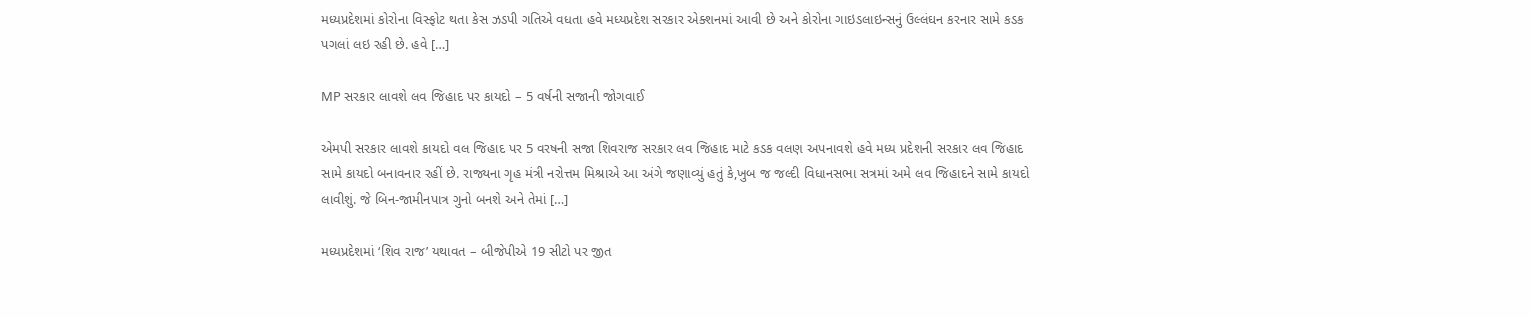મધ્યપ્રદેશમાં કોરોના વિસ્ફોટ થતા કેસ ઝડપી ગતિએ વધતા હવે મધ્યપ્રદેશ સરકાર એક્શનમાં આવી છે અને કોરોના ગાઇડલાઇન્સનું ઉલ્લંઘન કરનાર સામે કડક પગલાં લઇ રહી છે. હવે […]

MP સરકાર લાવશે લવ જિહાદ પર કાયદો – 5 વર્ષની સજાની જોગવાઈ

એમપી સરકાર લાવશે કાયદો વલ જિહાદ પર 5 વરષની સજા શિવરાજ સરકાર લવ જિહાદ માટે કડક વલણ અપનાવશે હવે મધ્ય પ્રદેશની સરકાર લવ જિહાદ સામે કાયદો બનાવનાર રહીં છે. રાજ્યના ગૃહ મંત્રી નરોત્તમ મિશ્રાએ આ અંગે જણાવ્યું હતું કે,ખુબ જ જલ્દી વિધાનસભા સત્રમાં અમે લવ જિહાદને સામે કાયદો લાવીશું. જે બિન-જામીનપાત્ર ગુનો બનશે અને તેમાં […]

મધ્યપ્રદેશમાં ‘શિવ રાજ’ યથાવત – બીજેપીએ 19 સીટો પર જીત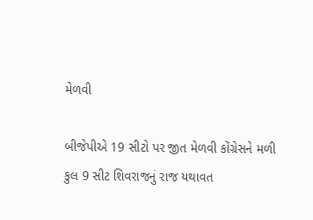મેળવી

બીજેપીએ 19 સીટો પર જીત મેળવી કોંગ્રેસને મળી કુલ 9 સીટ શિવરાજનું રાજ યથાવત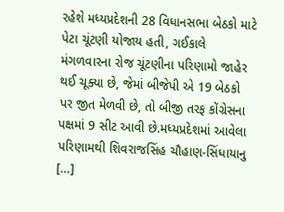રહેશે મધ્યપ્રદેશની 28 વિધાનસભા બેઠકો માટે પેટા ચૂંટણી યોજાય હતી, ગઈકાલે મંગળવારના રોજ ચૂંટણીના પરિણામો જાહેર થઈ ચૂક્યા છે, જેમાં બીજેપી એ 19 બેઠકો પર જીત મેળવી છે, તો બીજી તરફ કોંગ્રેસના પક્ષમાં 9 સીટ આવી છે.મધ્યપ્રદેશમાં આવેલા પરિણામથી શિવરાજસિંહ ચૌહાણ-સિંધાયાનુ […]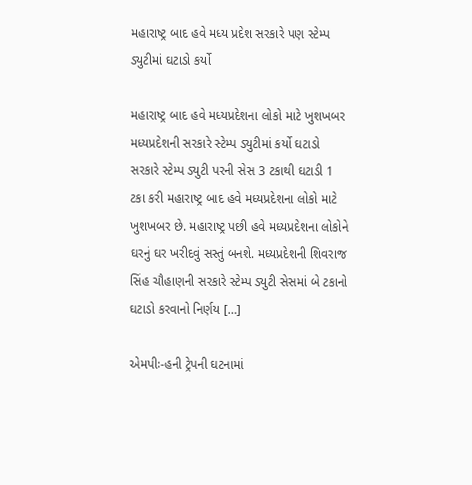મહારાષ્ટ્ર બાદ હવે મધ્ય પ્રદેશ સરકારે પણ સ્ટેમ્પ ડ્યુટીમાં ઘટાડો કર્યો

મહારાષ્ટ્ર બાદ હવે મધ્યપ્રદેશના લોકો માટે ખુશખબર મધ્યપ્રદેશની સરકારે સ્ટેમ્પ ડ્યુટીમાં કર્યો ઘટાડો સરકારે સ્ટેમ્પ ડ્યુટી પરની સેસ 3 ટકાથી ઘટાડી 1 ટકા કરી મહારાષ્ટ્ર બાદ હવે મધ્યપ્રદેશના લોકો માટે ખુશખબર છે. મહારાષ્ટ્ર પછી હવે મધ્યપ્રદેશના લોકોને ઘરનું ઘર ખરીદવું સસ્તું બનશે. મધ્યપ્રદેશની શિવરાજ સિંહ ચૌહાણની સરકારે સ્ટેમ્પ ડ્યુટી સેસમાં બે ટકાનો ઘટાડો કરવાનો નિર્ણય […]

એમપીઃ-હની ટ્રેપની ઘટનામાં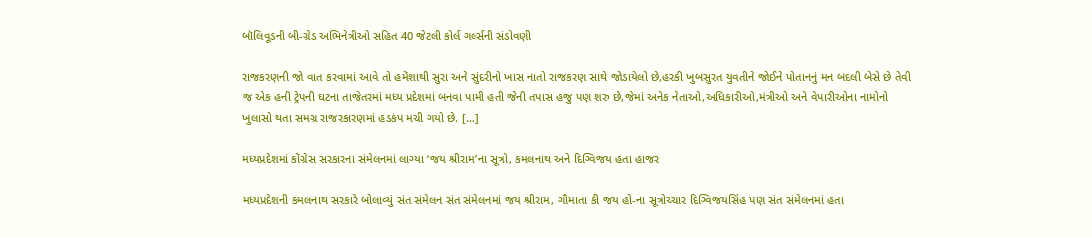બૉલિવૂડની બી-ગ્રેડ અભિનેત્રીઓ સહિત 40 જેટલી કોર્લ ગર્લ્સની સંડોવણી

રાજકરણની જો વાત કરવામાં આવે તો હમેંશાથી સુરા અને સુંદરીનો ખાસ નાતો રાજકરણ સાથે જોડાયેલો છે,હરકી ખુબસુરત યુવતીને જોઈને પોતાનનું મન બદલી બેસે છે તેવી જ એક હની ટ્રેપની ઘટના તાજેતરમાં મધ્ય પ્રદેશમાં બનવા પામી હતી જેની તપાસ હજુ પણ શરુ છે,જેમાં અનેક નેતાઓ,અધિકારીઓ,મંત્રીઓ અને વેપારીઓના નામોનો ખુલાસો થતા સમગ્ર રાજરકારણમાં હડકંપ મચી ગયો છે. […]

મધ્યપ્રદેશમાં કોંગ્રેસ સરકારના સંમેલનમાં લાગ્યા ‘જય શ્રીરામ’ના સૂત્રો, કમલનાથ અને દિગ્વિજય હતા હાજર

મધ્યપ્રદેશની કમલનાથ સરકારે બોલાવ્યું સંત સંમેલન સંત સંમેલનમાં જય શ્રીરામ, ગૌમાતા કી જય હો-ના સૂત્રોચ્ચાર દિગ્વિજયસિંહ પણ સંત સંમેલનમાં હતા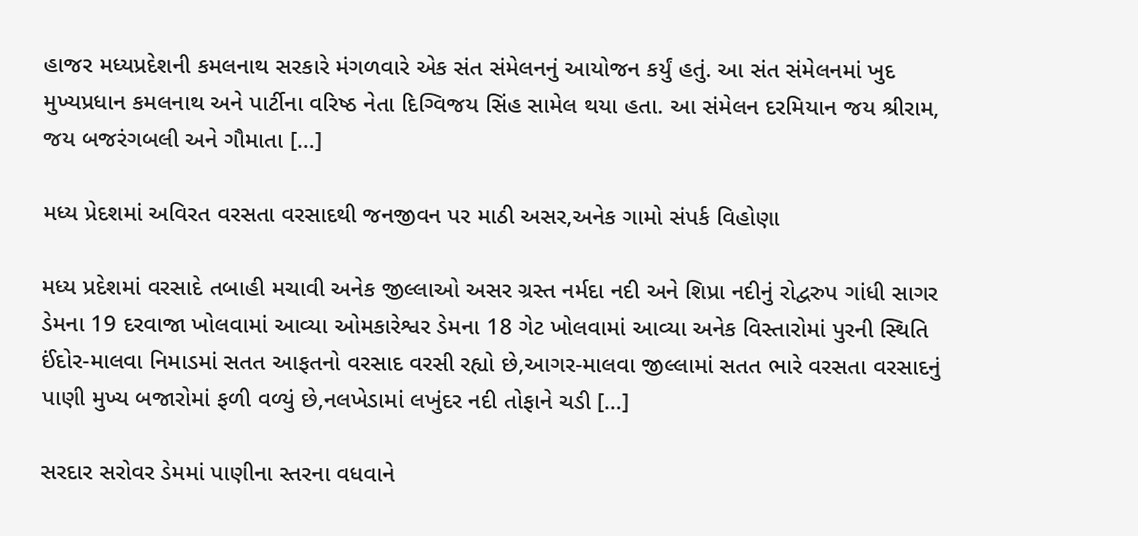હાજર મધ્યપ્રદેશની કમલનાથ સરકારે મંગળવારે એક સંત સંમેલનનું આયોજન કર્યું હતું. આ સંત સંમેલનમાં ખુદ મુખ્યપ્રધાન કમલનાથ અને પાર્ટીના વરિષ્ઠ નેતા દિગ્વિજય સિંહ સામેલ થયા હતા. આ સંમેલન દરમિયાન જય શ્રીરામ, જય બજરંગબલી અને ગૌમાતા […]

મધ્ય પ્રેદશમાં અવિરત વરસતા વરસાદથી જનજીવન પર માઠી અસર,અનેક ગામો સંપર્ક વિહોણા

મધ્ય પ્રદેશમાં વરસાદે તબાહી મચાવી અનેક જીલ્લાઓ અસર ગ્રસ્ત નર્મદા નદી અને શિપ્રા નદીનું રોદ્વરુપ ગાંધી સાગર ડેમના 19 દરવાજા ખોલવામાં આવ્યા ઓમકારેશ્વર ડેમના 18 ગેટ ખોલવામાં આવ્યા અનેક વિસ્તારોમાં પુરની સ્થિતિ ઈંદોર-માલવા નિમાડમાં સતત આફતનો વરસાદ વરસી રહ્યો છે,આગર-માલવા જીલ્લામાં સતત ભારે વરસતા વરસાદનું પાણી મુખ્ય બજારોમાં ફળી વળ્યું છે,નલખેડામાં લખુંદર નદી તોફાને ચડી […]

સરદાર સરોવર ડેમમાં પાણીના સ્તરના વધવાને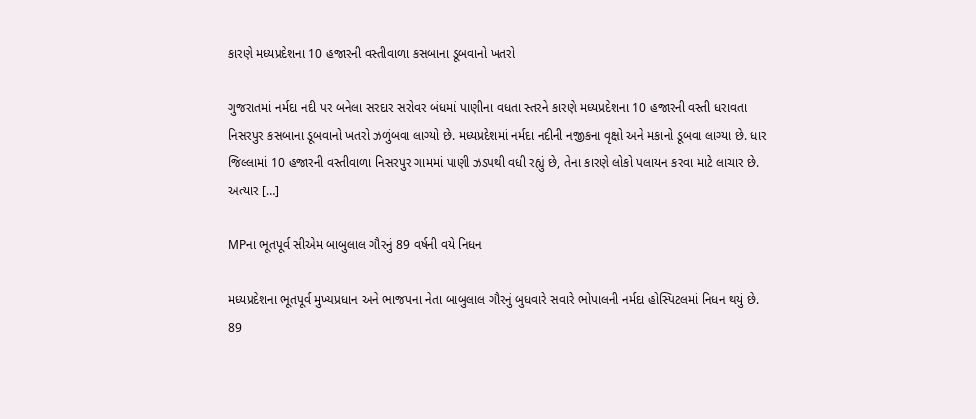કારણે મધ્યપ્રદેશના 10 હજારની વસ્તીવાળા કસબાના ડૂબવાનો ખતરો

ગુજરાતમાં નર્મદા નદી પર બનેલા સરદાર સરોવર બંધમાં પાણીના વધતા સ્તરને કારણે મધ્યપ્રદેશના 10 હજારની વસ્તી ધરાવતા નિસરપુર કસબાના ડૂબવાનો ખતરો ઝળુંબવા લાગ્યો છે. મધ્યપ્રદેશમાં નર્મદા નદીની નજીકના વૃક્ષો અને મકાનો ડૂબવા લાગ્યા છે. ધાર જિલ્લામાં 10 હજારની વસ્તીવાળા નિસરપુર ગામમાં પાણી ઝડપથી વધી રહ્યું છે, તેના કારણે લોકો પલાયન કરવા માટે લાચાર છે. અત્યાર […]

MPના ભૂતપૂર્વ સીએમ બાબુલાલ ગૌરનું 89 વર્ષની વયે નિધન

મધ્યપ્રદેશના ભૂતપૂર્વ મુખ્યપ્રધાન અને ભાજપના નેતા બાબુલાલ ગૌરનું બુધવારે સવારે ભોપાલની નર્મદા હોસ્પિટલમાં નિધન થયું છે. 89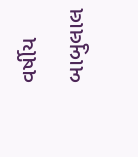વર્ષીય બાબુલાલ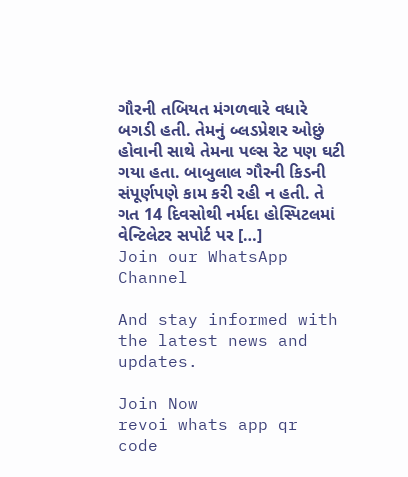ગૌરની તબિયત મંગળવારે વધારે બગડી હતી. તેમનું બ્લડપ્રેશર ઓછું હોવાની સાથે તેમના પલ્સ રેટ પણ ઘટી ગયા હતા. બાબુલાલ ગૌરની કિડની સંપૂર્ણપણે કામ કરી રહી ન હતી. તે ગત 14 દિવસોથી નર્મદા હોસ્પિટલમાં વેન્ટિલેટર સપોર્ટ પર […]
Join our WhatsApp Channel

And stay informed with the latest news and updates.

Join Now
revoi whats app qr code